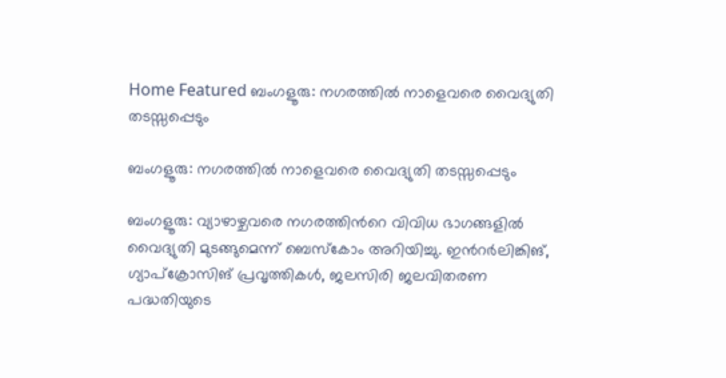Home Featured ബംഗളൂരു: നഗരത്തിൽ നാളെവരെ വൈദ്യുതി തടസ്സപ്പെടും

ബംഗളൂരു: നഗരത്തിൽ നാളെവരെ വൈദ്യുതി തടസ്സപ്പെടും

ബംഗളൂരു: വ്യാഴാഴ്ചവരെ നഗരത്തിന്‍റെ വിവിധ ഭാഗങ്ങളില്‍ വൈദ്യുതി മുടങ്ങുമെന്ന് ബെസ്കോം അറിയിച്ചു. ഇന്‍റര്‍ലിങ്കിങ്, ഗ്യാപ്ക്രോസിങ് പ്രവൃത്തികള്‍, ജലസിരി ജലവിതരണ പദ്ധതിയുടെ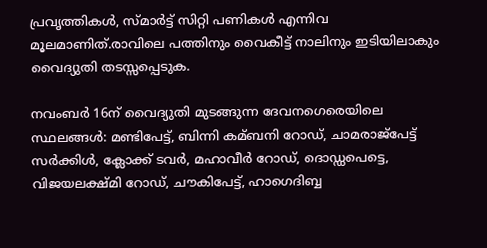പ്രവൃത്തികള്‍, സ്മാര്‍ട്ട് സിറ്റി പണികള്‍ എന്നിവ മൂലമാണിത്.രാവിലെ പത്തിനും വൈകീട്ട് നാലിനും ഇടിയിലാകും വൈദ്യുതി തടസ്സപ്പെടുക.

നവംബര്‍ 16ന് വൈദ്യുതി മുടങ്ങുന്ന ദേവനഗെരെയിലെ സ്ഥലങ്ങള്‍: മണ്ടിപേട്ട്, ബിന്നി കമ്ബനി റോഡ്, ചാമരാജ്പേട്ട് സര്‍ക്കിള്‍, ക്ലോക്ക് ടവര്‍, മഹാവീര്‍ റോഡ്, ദൊഡ്ഡപെട്ടെ, വിജയലക്ഷ്മി റോഡ്, ചൗകിപേട്ട്, ഹാഗെദിബ്ബ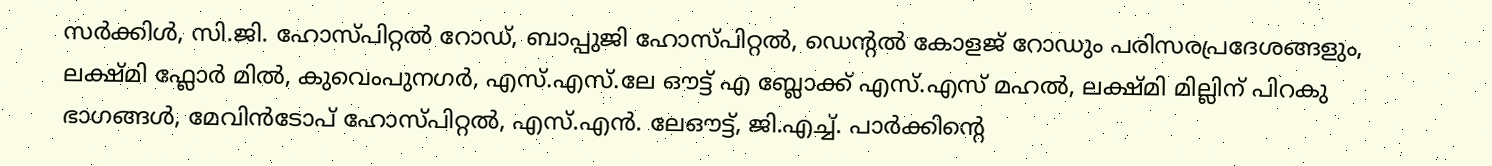സര്‍ക്കിള്‍, സി.ജി. ഹോസ്പിറ്റല്‍ റോഡ്, ബാപ്പുജി ഹോസ്പിറ്റല്‍, ഡെന്‍റല്‍ കോളജ് റോഡും പരിസരപ്രദേശങ്ങളും, ലക്ഷ്മി ഫ്ലോര്‍ മില്‍, കുവെംപുനഗര്‍, എസ്.എസ്.ലേ ഔട്ട് എ ബ്ലോക്ക് എസ്.എസ് മഹല്‍, ലക്ഷ്മി മില്ലിന് പിറകു ഭാഗങ്ങള്‍, മേവിന്‍ടോപ് ഹോസ്പിറ്റല്‍, എസ്.എന്‍. ലേഔട്ട്, ജി.എച്ച്‌. പാര്‍ക്കിന്‍റെ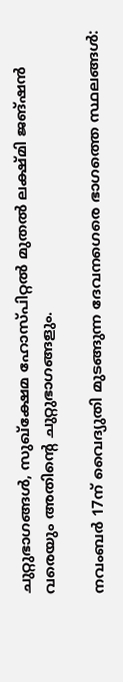ചുറ്റുഭാഗങ്ങള്‍, സുഖ്ക്ഷേമ ഹോസ്പിറ്റല്‍ മുതല്‍ ലക്ഷ്മി ജങ്ഷന്‍ വരെയും അതിന്‍റെ ചുറ്റുഭാഗങ്ങളും.

നവംബര്‍ 17ന് വൈദ്യുതി മുടങ്ങുന്ന ദേവനഗെരെ ഭാഗത്തെ സ്ഥലങ്ങള്‍: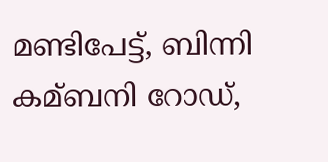മണ്ടിപേട്ട്, ബിന്നി കമ്ബനി റോഡ്,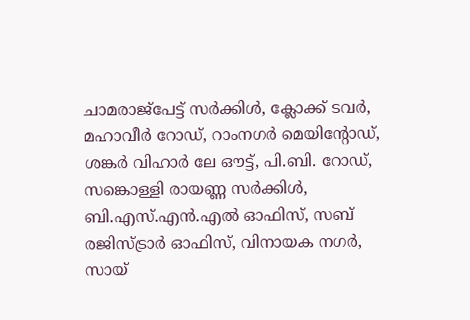ചാമരാജ്പേട്ട് സര്‍ക്കിള്‍, ക്ലോക്ക് ടവര്‍, മഹാവീര്‍ റോഡ്, റാംനഗര്‍ മെയിന്‍റോഡ്, ശങ്കര്‍ വിഹാര്‍ ലേ ഔട്ട്, പി.ബി. റോഡ്, സങ്കൊള്ളി രായണ്ണ സര്‍ക്കിള്‍, ബി.എസ്.എന്‍.എല്‍ ഓഫിസ്, സബ് രജിസ്ട്രാര്‍ ഓഫിസ്, വിനായക നഗര്‍, സായ്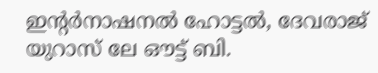ഇന്‍റര്‍നാഷനല്‍ ഹോട്ടല്‍, ദേവരാജ് യുറാസ് ലേ ഔട്ട് ബി.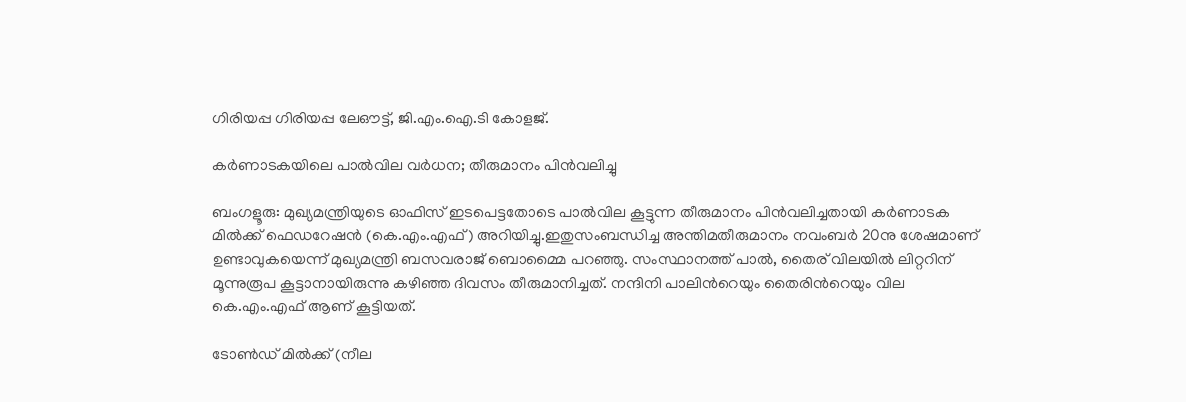ഗിരിയപ്പ ഗിരിയപ്പ ലേഔട്ട്, ജി.എം.ഐ.ടി കോളജ്.

കര്‍ണാടകയിലെ പാല്‍വില വര്‍ധന; തീരുമാനം പിന്‍വലിച്ചു

ബംഗളൂരു: മുഖ്യമന്ത്രിയുടെ ഓഫിസ് ഇടപെട്ടതോടെ പാല്‍വില കൂട്ടുന്ന തീരുമാനം പിന്‍വലിച്ചതായി കര്‍ണാടക മില്‍ക്ക് ഫെഡറേഷന്‍ (കെ.എം.എഫ്) അറിയിച്ചു.ഇതുസംബന്ധിച്ച അന്തിമതീരുമാനം നവംബര്‍ 20നു ശേഷമാണ് ഉണ്ടാവുകയെന്ന് മുഖ്യമന്ത്രി ബസവരാജ് ബൊമ്മൈ പറഞ്ഞു. സംസ്ഥാനത്ത് പാല്‍, തൈര് വിലയില്‍ ലിറ്ററിന് മൂന്നുരൂപ കൂട്ടാനായിരുന്നു കഴിഞ്ഞ ദിവസം തീരുമാനിച്ചത്. നന്ദിനി പാലിന്‍റെയും തൈരിന്‍റെയും വില കെ.എം.എഫ് ആണ് കൂട്ടിയത്.

ടോണ്‍ഡ് മില്‍ക്ക് (നീല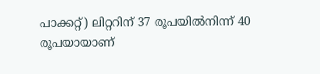പാക്കറ്റ്) ലിറ്ററിന് 37 രൂപയില്‍നിന്ന് 40 രൂപയായാണ്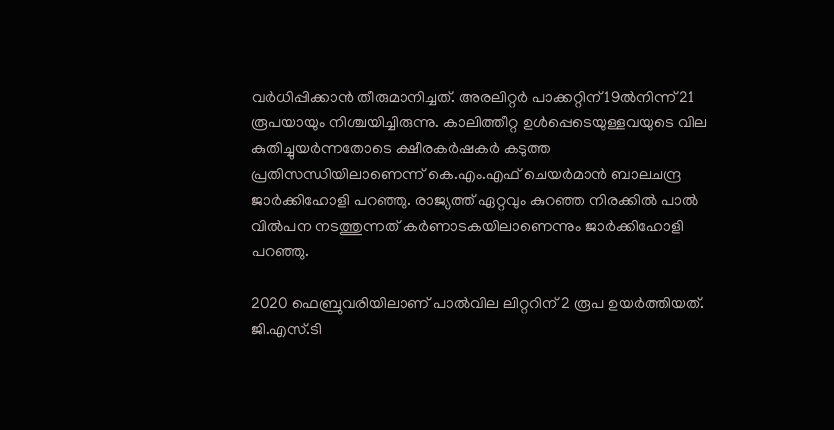വര്‍ധിപ്പിക്കാന്‍ തീരുമാനിച്ചത്. അരലിറ്റര്‍ പാക്കറ്റിന് 19ല്‍നിന്ന് 21 രൂപയായും നിശ്ചയിച്ചിരുന്നു. കാലിത്തീറ്റ ഉള്‍പ്പെടെയുള്ളവയുടെ വില കുതിച്ചുയര്‍ന്നതോടെ ക്ഷീരകര്‍ഷകര്‍ കടുത്ത പ്രതിസന്ധിയിലാണെന്ന് കെ.എം.എഫ് ചെയര്‍മാന്‍ ബാലചന്ദ്ര ജാര്‍ക്കിഹോളി പറഞ്ഞു. രാജ്യത്ത് ഏറ്റവും കുറഞ്ഞ നിരക്കില്‍ പാല്‍ വില്‍പന നടത്തുന്നത് കര്‍ണാടകയിലാണെന്നും ജാര്‍ക്കിഹോളി പറഞ്ഞു.

2020 ഫെബ്രുവരിയിലാണ് പാല്‍വില ലിറ്ററിന് 2 രൂപ ഉയര്‍ത്തിയത്. ജി.എസ്.ടി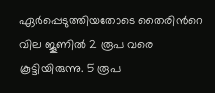ഏര്‍പ്പെടുത്തിയതോടെ തൈരിന്‍റെ വില ജൂണില്‍ 2 രൂപ വരെ കൂട്ടിയിരുന്നു. 5 രൂപ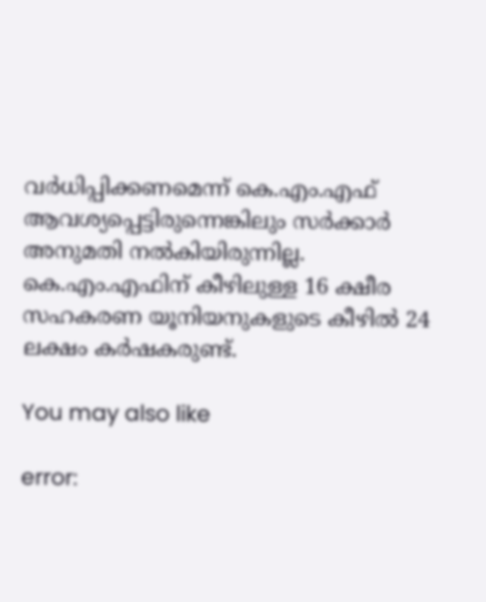വര്‍ധിപ്പിക്കണമെന്ന് കെ.എം.എഫ് ആവശ്യപ്പെട്ടിരുന്നെങ്കിലും സര്‍ക്കാര്‍ അനുമതി നല്‍കിയിരുന്നില്ല. കെ.എം.എഫിന് കീഴിലുള്ള 16 ക്ഷീര സഹകരണ യൂനിയനുകളുടെ കീഴില്‍ 24 ലക്ഷം കര്‍ഷകരുണ്ട്.

You may also like

error: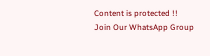Content is protected !!
Join Our WhatsApp Group